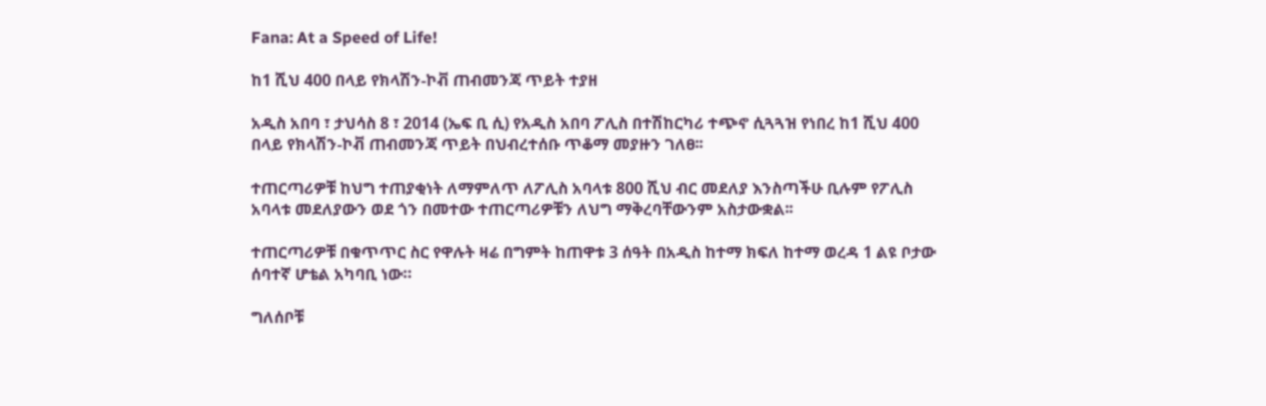Fana: At a Speed of Life!

ከ1 ሺህ 400 በላይ የክላሽን-ኮቭ ጠብመንጃ ጥይት ተያዘ

አዲስ አበባ ፣ ታህሳስ 8 ፣ 2014 (ኤፍ ቢ ሲ) የአዲስ አበባ ፖሊስ በተሽከርካሪ ተጭኖ ሲጓጓዝ የነበረ ከ1 ሺህ 400 በላይ የክላሽን-ኮቭ ጠብመንጃ ጥይት በህብረተሰቡ ጥቆማ መያዙን ገለፀ፡፡

ተጠርጣሪዎቹ ከህግ ተጠያቂነት ለማምለጥ ለፖሊስ አባላቱ 800 ሺህ ብር መደለያ እንስጣችሁ ቢሉም የፖሊስ አባላቱ መደለያውን ወደ ጎን በመተው ተጠርጣሪዎቹን ለህግ ማቅረባቸውንም አስታውቋል፡፡

ተጠርጣሪዎቹ በቁጥጥር ስር የዋሉት ዛሬ በግምት ከጠዋቱ 3 ሰዓት በአዲስ ከተማ ክፍለ ከተማ ወረዳ 1 ልዩ ቦታው ሰባተኛ ሆቴል አካባቢ ነው።

ግለሰቦቹ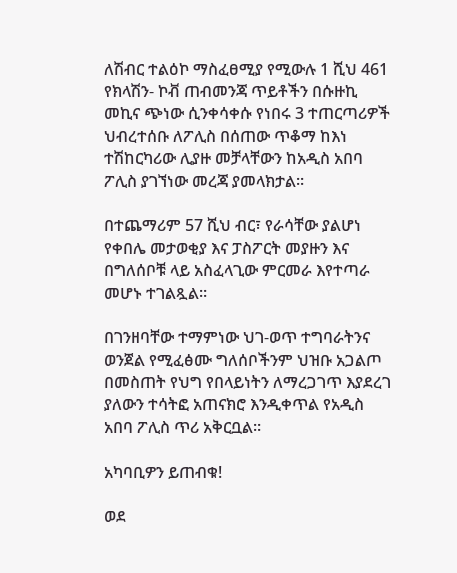ለሽብር ተልዕኮ ማስፈፀሚያ የሚውሉ 1 ሺህ 461 የክላሽን- ኮቭ ጠብመንጃ ጥይቶችን በሱዙኪ መኪና ጭነው ሲንቀሳቀሱ የነበሩ 3 ተጠርጣሪዎች ህብረተሰቡ ለፖሊስ በሰጠው ጥቆማ ከእነ ተሽከርካሪው ሊያዙ መቻላቸውን ከአዲስ አበባ ፖሊስ ያገኘነው መረጃ ያመላክታል፡፡

በተጨማሪም 57 ሺህ ብር፣ የራሳቸው ያልሆነ የቀበሌ መታወቂያ እና ፓስፖርት መያዙን እና በግለሰቦቹ ላይ አስፈላጊው ምርመራ እየተጣራ መሆኑ ተገልጿል።

በገንዘባቸው ተማምነው ህገ-ወጥ ተግባራትንና ወንጀል የሚፈፅሙ ግለሰቦችንም ህዝቡ አጋልጦ በመስጠት የህግ የበላይነትን ለማረጋገጥ እያደረገ ያለውን ተሳትፎ አጠናክሮ እንዲቀጥል የአዲስ አበባ ፖሊስ ጥሪ አቅርቧል።

አካባቢዎን ይጠብቁ!

ወደ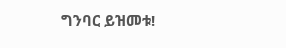ግንባር ይዝመቱ!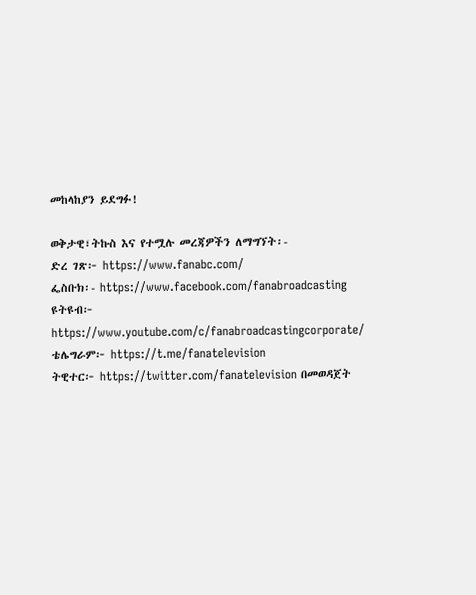መከላከያን ይደግፉ!

ወቅታዊ፣ትኩስ እና የተሟሉ መረጃዎችን ለማግኘት፡-
ድረ ገጽ፦ https://www.fanabc.com/
ፌስቡክ፡- https://www.facebook.com/fanabroadcasting
ዩትዩብ፦ https://www.youtube.com/c/fanabroadcastingcorporate/
ቴሌግራም፦ https://t.me/fanatelevision
ትዊተር፦ https://twitter.com/fanatelevision በመወዳጀት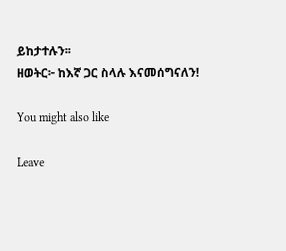ይከታተሉን፡፡
ዘወትር፦ ከእኛ ጋር ስላሉ እናመሰግናለን!

You might also like

Leave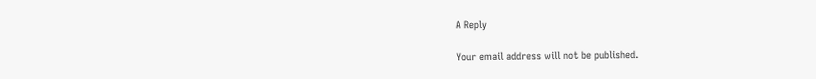A Reply

Your email address will not be published.